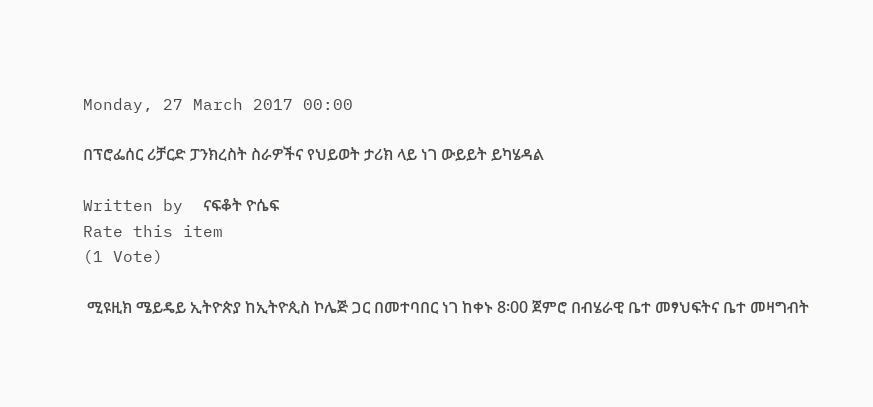Monday, 27 March 2017 00:00

በፕሮፌሰር ሪቻርድ ፓንክረስት ስራዎችና የህይወት ታሪክ ላይ ነገ ውይይት ይካሄዳል

Written by  ናፍቆት ዮሴፍ
Rate this item
(1 Vote)

 ሚዩዚክ ሜይዴይ ኢትዮጵያ ከኢትዮጲስ ኮሌጅ ጋር በመተባበር ነገ ከቀኑ 8፡00 ጀምሮ በብሄራዊ ቤተ መፃህፍትና ቤተ መዛግብት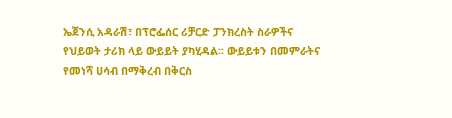ኤጀንሲ አዳራሽ፣ በፕሮፌሰር ሪቻርድ ፓንክረስት ስራዎችና የህይወት ታሪክ ላይ ውይይት ያካሂዳል፡፡ ውይይቱን በመምራትና የመነሻ ሀሳብ በማቅረብ በቅርስ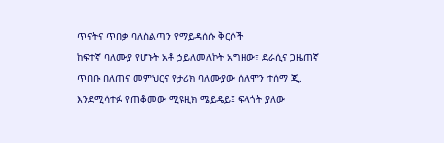ጥናትና ጥበቃ ባለስልጣን የማይዳሰሱ ቅርሶች
ከፍተኛ ባለሙያ የሆኑት አቶ ኃይለመለኮት አግዘው፣ ደራሲና ጋዜጠኛ ጥበቡ በለጠና መምህርና የታሪክ ባለሙያው ሰለሞን ተሰማ ጂ. እንደሚሳተፉ የጠቆመው ሚዩዚክ ሜይዴይ፤ ፍላጎት ያለው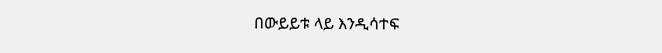በውይይቱ ላይ እንዲሳተፍ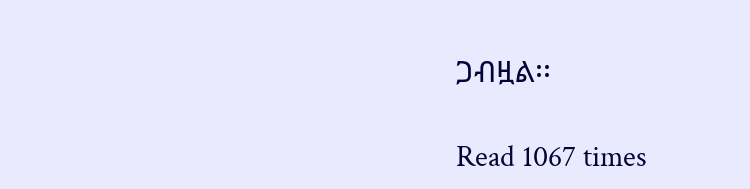ጋብዟል፡፡

Read 1067 times